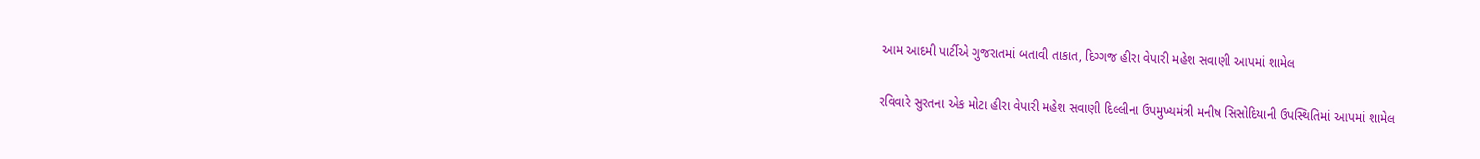આમ આદમી પાર્ટીએ ગુજરાતમાં બતાવી તાકાત, દિગ્ગજ હીરા વેપારી મહેશ સવાણી આપમાં શામેલ

રવિવારે સુરતના એક મોટા હીરા વેપારી મહેશ સવાણી દિલ્લીના ઉપમુખ્યમંત્રી મનીષ સિસોદિયાની ઉપસ્થિતિમાં આપમાં શામેલ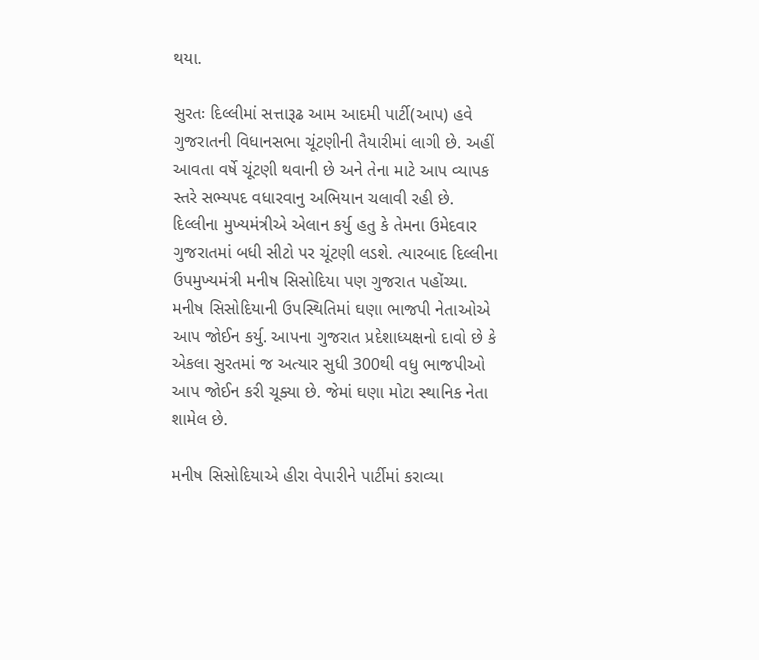થયા.

સુરતઃ દિલ્લીમાં સત્તારૂઢ આમ આદમી પાર્ટી(આપ) હવે ગુજરાતની વિધાનસભા ચૂંટણીની તૈયારીમાં લાગી છે. અહીં આવતા વર્ષે ચૂંટણી થવાની છે અને તેના માટે આપ વ્યાપક સ્તરે સભ્યપદ વધારવાનુ અભિયાન ચલાવી રહી છે. દિલ્લીના મુખ્યમંત્રીએ એલાન કર્યુ હતુ કે તેમના ઉમેદવાર ગુજરાતમાં બધી સીટો પર ચૂંટણી લડશે. ત્યારબાદ દિલ્લીના ઉપમુખ્યમંત્રી મનીષ સિસોદિયા પણ ગુજરાત પહોંચ્યા. મનીષ સિસોદિયાની ઉપસ્થિતિમાં ઘણા ભાજપી નેતાઓએ આપ જોઈન કર્યુ. આપના ગુજરાત પ્રદેશાધ્યક્ષનો દાવો છે કે એકલા સુરતમાં જ અત્યાર સુધી 300થી વધુ ભાજપીઓ આપ જોઈન કરી ચૂક્યા છે. જેમાં ઘણા મોટા સ્થાનિક નેતા શામેલ છે.

મનીષ સિસોદિયાએ હીરા વેપારીને પાર્ટીમાં કરાવ્યા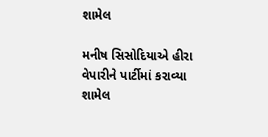શામેલ

મનીષ સિસોદિયાએ હીરા વેપારીને પાર્ટીમાં કરાવ્યા શામેલ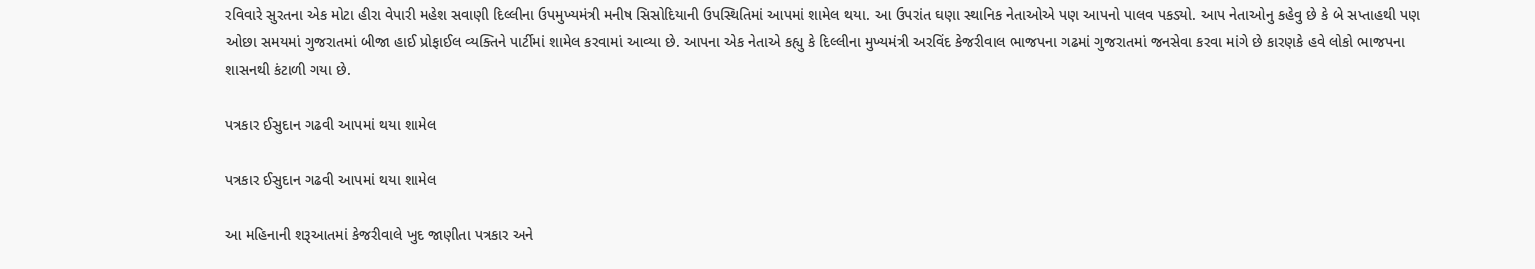રવિવારે સુરતના એક મોટા હીરા વેપારી મહેશ સવાણી દિલ્લીના ઉપમુખ્યમંત્રી મનીષ સિસોદિયાની ઉપસ્થિતિમાં આપમાં શામેલ થયા. આ ઉપરાંત ઘણા સ્થાનિક નેતાઓએ પણ આપનો પાલવ પકડ્યો. આપ નેતાઓનુ કહેવુ છે કે બે સપ્તાહથી પણ ઓછા સમયમાં ગુજરાતમાં બીજા હાઈ પ્રોફાઈલ વ્યક્તિને પાર્ટીમાં શામેલ કરવામાં આવ્યા છે. આપના એક નેતાએ કહ્યુ કે દિલ્લીના મુખ્યમંત્રી અરવિંદ કેજરીવાલ ભાજપના ગઢમાં ગુજરાતમાં જનસેવા કરવા માંગે છે કારણકે હવે લોકો ભાજપના શાસનથી કંટાળી ગયા છે.

પત્રકાર ઈસુદાન ગઢવી આપમાં થયા શામેલ

પત્રકાર ઈસુદાન ગઢવી આપમાં થયા શામેલ

આ મહિનાની શરૂઆતમાં કેજરીવાલે ખુદ જાણીતા પત્રકાર અને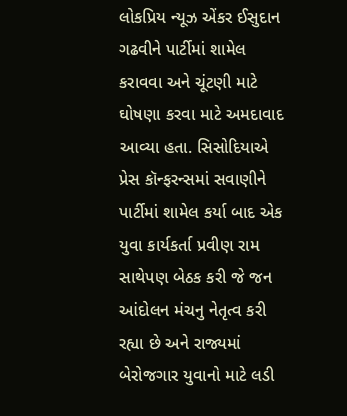લોકપ્રિય ન્યૂઝ એંકર ઈસુદાન ગઢવીને પાર્ટીમાં શામેલ કરાવવા અને ચૂંટણી માટે ઘોષણા કરવા માટે અમદાવાદ આવ્યા હતા. સિસોદિયાએ પ્રેસ કૉન્ફરન્સમાં સવાણીને પાર્ટીમાં શામેલ કર્યા બાદ એક યુવા કાર્યકર્તા પ્રવીણ રામ સાથેપણ બેઠક કરી જે જન આંદોલન મંચનુ નેતૃત્વ કરી રહ્યા છે અને રાજ્યમાં બેરોજગાર યુવાનો માટે લડી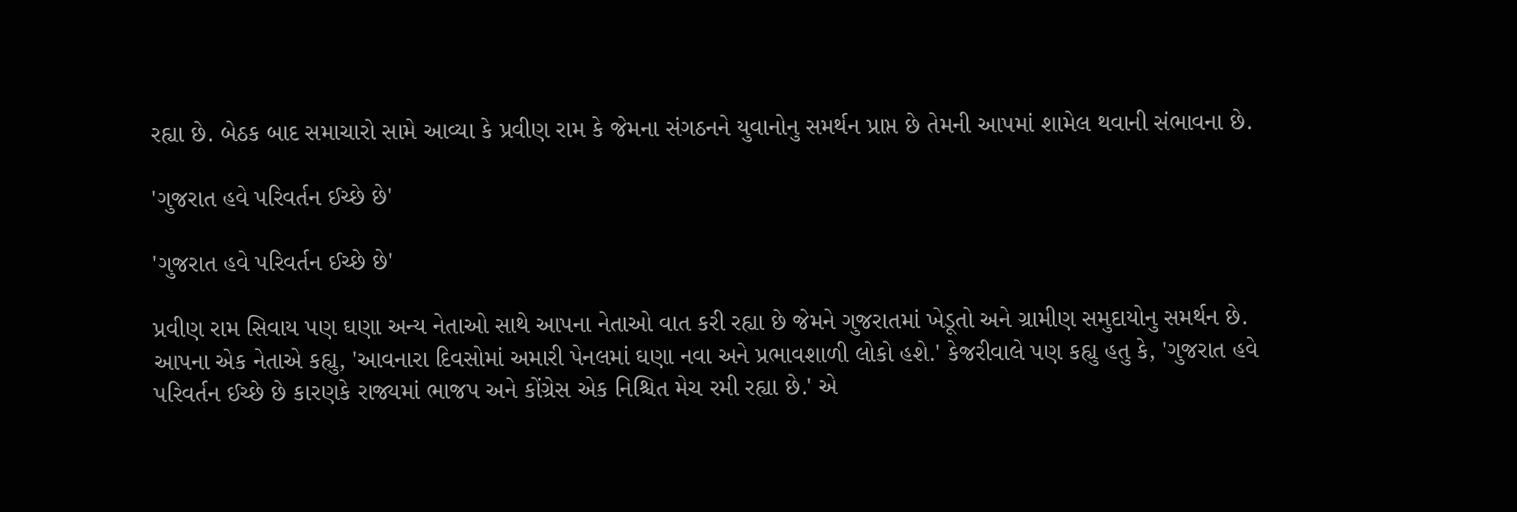રહ્યા છે. બેઠક બાદ સમાચારો સામે આવ્યા કે પ્રવીણ રામ કે જેમના સંગઠનને યુવાનોનુ સમર્થન પ્રાપ્ત છે તેમની આપમાં શામેલ થવાની સંભાવના છે.

'ગુજરાત હવે પરિવર્તન ઈચ્છે છે'

'ગુજરાત હવે પરિવર્તન ઈચ્છે છે'

પ્રવીણ રામ સિવાય પણ ઘણા અન્ય નેતાઓ સાથે આપના નેતાઓ વાત કરી રહ્યા છે જેમને ગુજરાતમાં ખેડૂતો અને ગ્રામીણ સમુદાયોનુ સમર્થન છે. આપના એક નેતાએ કહ્યુ, 'આવનારા દિવસોમાં અમારી પેનલમાં ઘણા નવા અને પ્રભાવશાળી લોકો હશે.' કેજરીવાલે પણ કહ્યુ હતુ કે, 'ગુજરાત હવે પરિવર્તન ઈચ્છે છે કારણકે રાજ્યમાં ભાજપ અને કોંગ્રેસ એક નિશ્ચિત મેચ રમી રહ્યા છે.' એ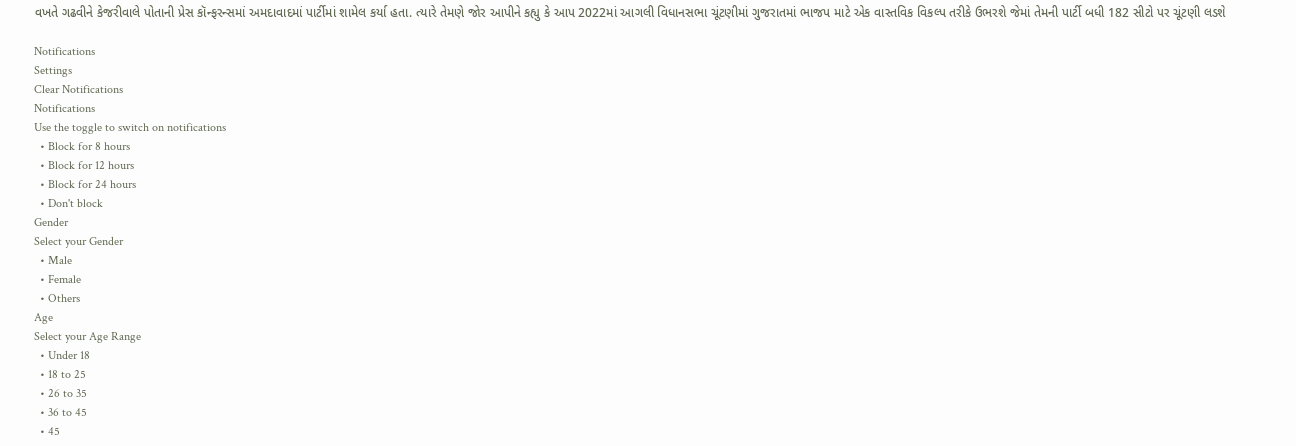વખતે ગઢવીને કેજરીવાલે પોતાની પ્રેસ કૉન્ફરન્સમાં અમદાવાદમાં પાર્ટીમાં શામેલ કર્યા હતા. ત્યારે તેમણે જોર આપીને કહ્યુ કે આપ 2022માં આગલી વિધાનસભા ચૂંટણીમાં ગુજરાતમાં ભાજપ માટે એક વાસ્તવિક વિકલ્પ તરીકે ઉભરશે જેમાં તેમની પાર્ટી બધી 182 સીટો પર ચૂંટણી લડશે

Notifications
Settings
Clear Notifications
Notifications
Use the toggle to switch on notifications
  • Block for 8 hours
  • Block for 12 hours
  • Block for 24 hours
  • Don't block
Gender
Select your Gender
  • Male
  • Female
  • Others
Age
Select your Age Range
  • Under 18
  • 18 to 25
  • 26 to 35
  • 36 to 45
  • 45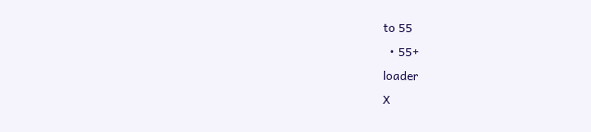to 55
  • 55+
loader
X